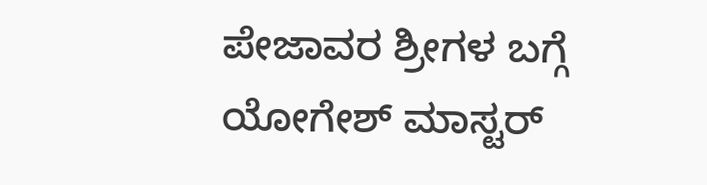ಪೇಜಾವರ ಶ್ರೀಗಳ ಬಗ್ಗೆ ಯೋಗೇಶ್ ಮಾಸ್ಟರ್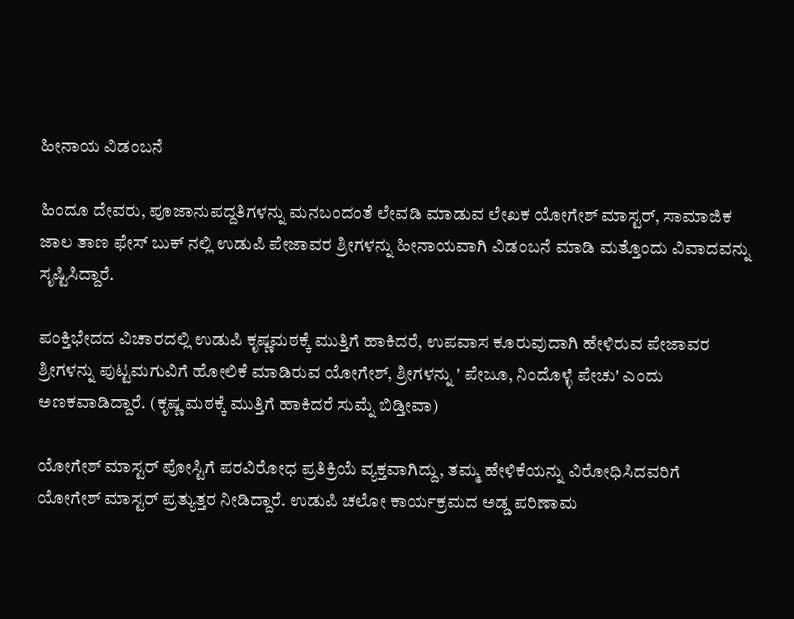ಹೀನಾಯ ವಿಡಂಬನೆ

ಹಿಂದೂ ದೇವರು, ಪೂಜಾನುಪದ್ದತಿಗಳನ್ನು ಮನಬಂದಂತೆ ಲೇವಡಿ ಮಾಡುವ ಲೇಖಕ ಯೋಗೇಶ್ ಮಾಸ್ಟರ್, ಸಾಮಾಜಿಕ ಜಾಲ ತಾಣ ಫೇಸ್ ಬುಕ್ ನಲ್ಲಿ ಉಡುಪಿ ಪೇಜಾವರ ಶ್ರೀಗಳನ್ನು ಹೀನಾಯವಾಗಿ ವಿಡಂಬನೆ ಮಾಡಿ ಮತ್ತೊಂದು ವಿವಾದವನ್ನು ಸೃಷ್ಟಿಸಿದ್ದಾರೆ.

ಪಂಕ್ತಿಭೇದದ ವಿಚಾರದಲ್ಲಿ ಉಡುಪಿ ಕೃಷ್ಣಮಠಕ್ಕೆ ಮುತ್ತಿಗೆ ಹಾಕಿದರೆ, ಉಪವಾಸ ಕೂರುವುದಾಗಿ ಹೇಳಿರುವ ಪೇಜಾವರ ಶ್ರೀಗಳನ್ನು ಪುಟ್ಟಮಗುವಿಗೆ ಹೋಲಿಕೆ ಮಾಡಿರುವ ಯೋಗೇಶ್, ಶ್ರೀಗಳನ್ನು ' ಪೇಜೂ, ನಿಂದೊಳ್ಳೆ ಪೇಚು' ಎಂದು ಅಣಕವಾಡಿದ್ದಾರೆ. (ಕೃಷ್ಣ ಮಠಕ್ಕೆ ಮುತ್ತಿಗೆ ಹಾಕಿದರೆ ಸುಮ್ನೆ ಬಿಡ್ತೀವಾ)

ಯೋಗೇಶ್ ಮಾಸ್ಟರ್ ಪೋಸ್ಟಿಗೆ ಪರವಿರೋಧ ಪ್ರತಿಕ್ರಿಯೆ ವ್ಯಕ್ತವಾಗಿದ್ದು, ತಮ್ಮ ಹೇಳಿಕೆಯನ್ನು ವಿರೋಧಿಸಿದವರಿಗೆ ಯೋಗೇಶ್ ಮಾಸ್ಟರ್ ಪ್ರತ್ಯುತ್ತರ ನೀಡಿದ್ದಾರೆ. ಉಡುಪಿ ಚಲೋ ಕಾರ್ಯಕ್ರಮದ ಅಡ್ಡ ಪರಿಣಾಮ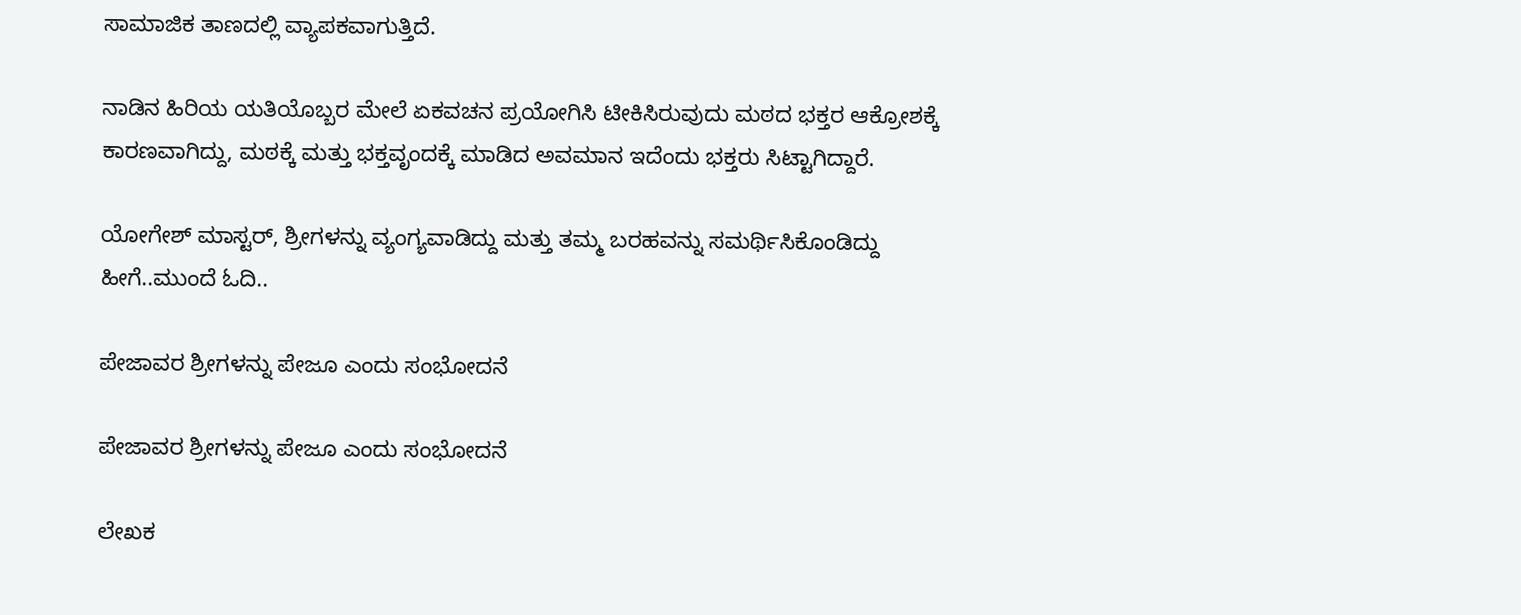ಸಾಮಾಜಿಕ ತಾಣದಲ್ಲಿ ವ್ಯಾಪಕವಾಗುತ್ತಿದೆ.

ನಾಡಿನ ಹಿರಿಯ ಯತಿಯೊಬ್ಬರ ಮೇಲೆ ಏಕವಚನ ಪ್ರಯೋಗಿಸಿ ಟೀಕಿಸಿರುವುದು ಮಠದ ಭಕ್ತರ ಆಕ್ರೋಶಕ್ಕೆ ಕಾರಣವಾಗಿದ್ದು, ಮಠಕ್ಕೆ ಮತ್ತು ಭಕ್ತವೃಂದಕ್ಕೆ ಮಾಡಿದ ಅವಮಾನ ಇದೆಂದು ಭಕ್ತರು ಸಿಟ್ಟಾಗಿದ್ದಾರೆ.

ಯೋಗೇಶ್ ಮಾಸ್ಟರ್, ಶ್ರೀಗಳನ್ನು ವ್ಯಂಗ್ಯವಾಡಿದ್ದು ಮತ್ತು ತಮ್ಮ ಬರಹವನ್ನು ಸಮರ್ಥಿಸಿಕೊಂಡಿದ್ದು ಹೀಗೆ..ಮುಂದೆ ಓದಿ..

ಪೇಜಾವರ ಶ್ರೀಗಳನ್ನು ಪೇಜೂ ಎಂದು ಸಂಭೋದನೆ

ಪೇಜಾವರ ಶ್ರೀಗಳನ್ನು ಪೇಜೂ ಎಂದು ಸಂಭೋದನೆ

ಲೇಖಕ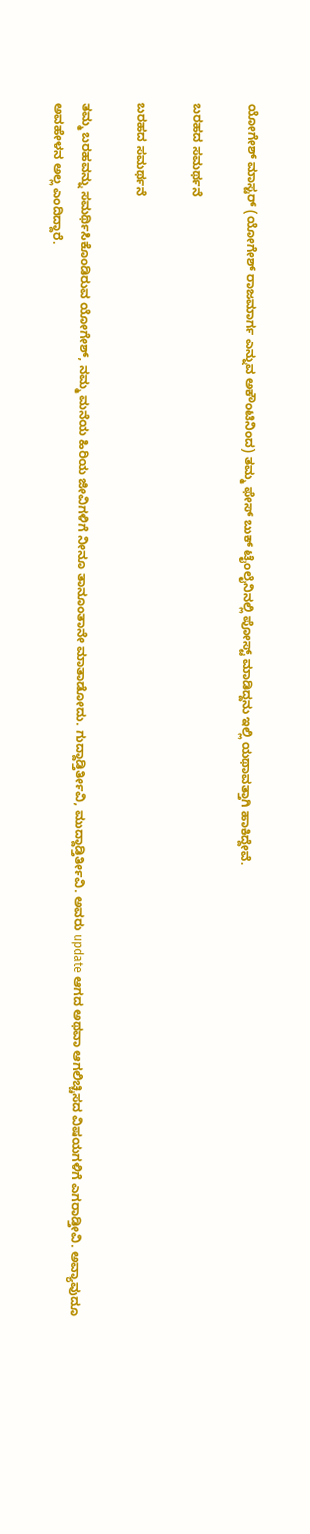ಯೋಗೇಶ್ ಮಾಸ್ಟರ್ (ಯೋಗೇಶ್ ರಾಜಮಾರ್ಗ ಎನ್ನುವ ಅಕೌಂಟಿನಿಂದ) ತಮ್ಮ ಫೇಸ್ ಬುಕ್ ಟೈಂಲೈನಿನಲ್ಲಿ ಪೋಸ್ಟ್ ಮಾಡಿದ್ದನು ಇಲ್ಲಿ ಯಥಾವತ್ತಾಗಿ ಹಾಕಿದ್ದೇವೆ.

ಬರಹದ ಸಮರ್ಥನೆ

ಬರಹದ ಸಮರ್ಥನೆ

ತಮ್ಮ ಬರಹವನ್ನು ಸಮರ್ಥಿಸಿಕೊಂಡಿರುವ ಯೋಗೇಶ್, ನಮ್ಮ ಮನೆಯ ಹಿರಿಯ ಜೀವಿಗಳಿಗೆ ನೀನೂ ತಾನೂಂತಾನೇ ಮಾತಾಡೋದು. ಗುದ್ದಾಡ್ತಿರ್ತೀವಿ, ಮುದ್ದಾಡ್ತಿರ್ತೀವಿ. ಅವರು update ಆಗದ ಅಥವಾ ಆಗಲಿಚ್ಚಿಸದ ವಿಷಯಗಳಿಗೆ ಎಗರಾಡ್ತೀವಿ. ಅವ್ಯಾವುದೂ ಅವಹೇಳನ ಅಲ್ಲ ಎಂದಿದ್ದಾರೆ.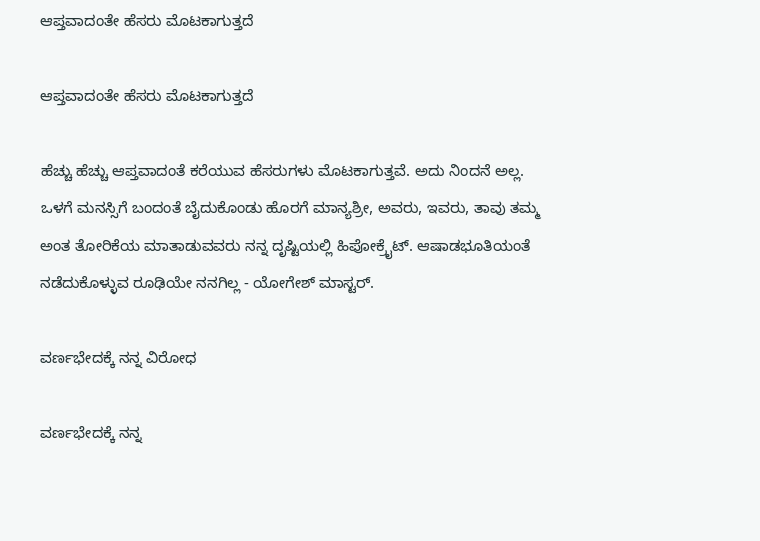ಆಪ್ತವಾದಂತೇ ಹೆಸರು ಮೊಟಕಾಗುತ್ತದೆ

ಆಪ್ತವಾದಂತೇ ಹೆಸರು ಮೊಟಕಾಗುತ್ತದೆ

ಹೆಚ್ಚು ಹೆಚ್ಚು ಆಪ್ತವಾದಂತೆ ಕರೆಯುವ ಹೆಸರುಗಳು ಮೊಟಕಾಗುತ್ತವೆ. ಅದು ನಿಂದನೆ ಅಲ್ಲ. ಒಳಗೆ ಮನಸ್ಸಿಗೆ ಬಂದಂತೆ ಬೈದುಕೊಂಡು ಹೊರಗೆ ಮಾನ್ಯಶ್ರೀ, ಅವರು, ಇವರು, ತಾವು ತಮ್ಮ ಅಂತ ತೋರಿಕೆಯ ಮಾತಾಡುವವರು ನನ್ನ ದೃಷ್ಟಿಯಲ್ಲಿ ಹಿಪೋಕ್ರೈಟ್. ಆಷಾಡಭೂತಿಯಂತೆ ನಡೆದುಕೊಳ್ಳುವ ರೂಢಿಯೇ ನನಗಿಲ್ಲ - ಯೋಗೇಶ್ ಮಾಸ್ಟರ್.

ವರ್ಣಭೇದಕ್ಕೆ ನನ್ನ ವಿರೋಧ

ವರ್ಣಭೇದಕ್ಕೆ ನನ್ನ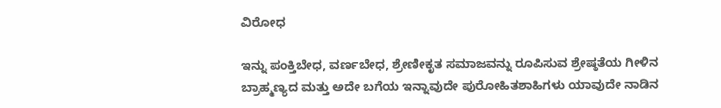ವಿರೋಧ

ಇನ್ನು ಪಂಕ್ತಿಬೇಧ, ವರ್ಣಬೇಧ, ಶ್ರೇಣೀಕೃತ ಸಮಾಜವನ್ನು ರೂಪಿಸುವ ಶ್ರೇಷ್ಠತೆಯ ಗೀಳಿನ ಬ್ರಾಹ್ಮಣ್ಯದ ಮತ್ತು ಅದೇ ಬಗೆಯ ಇನ್ನಾವುದೇ ಪುರೋಹಿತಶಾಹಿಗಳು ಯಾವುದೇ ನಾಡಿನ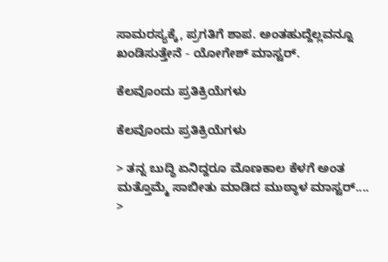ಸಾಮರಸ್ಯಕ್ಕೆ, ಪ್ರಗತಿಗೆ ಶಾಪ. ಅಂತಹುದ್ದೆಲ್ಲವನ್ನೂ ಖಂಡಿಸುತ್ತೇನೆ - ಯೋಗೇಶ್ ಮಾಸ್ಟರ್.

ಕೆಲವೊಂದು ಪ್ರತಿಕ್ರಿಯೆಗಳು

ಕೆಲವೊಂದು ಪ್ರತಿಕ್ರಿಯೆಗಳು

> ತನ್ನ ಬುದ್ಧಿ ಏನಿದ್ದರೂ ಮೊಣಕಾಲ ಕೆಳಗೆ ಅಂತ ಮತ್ತೊಮ್ಮೆ ಸಾಬೀತು ಮಾಡಿದ ಮುಠ್ಠಾಳ ಮಾಸ್ಟರ್....
>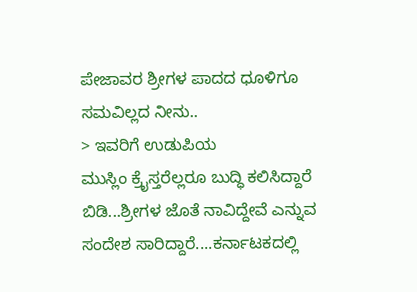ಪೇಜಾವರ ಶ್ರೀಗಳ ಪಾದದ ಧೂಳಿಗೂ ಸಮವಿಲ್ಲದ ನೀನು..
> ಇವರಿಗೆ ಉಡುಪಿಯ ಮುಸ್ಲಿಂ ‌ಕ್ರೈಸ್ತರೆಲ್ಲರೂ ಬುದ್ಧಿ ಕಲಿಸಿದ್ದಾರೆ ಬಿಡಿ...ಶ್ರೀಗಳ ಜೊತೆ ನಾವಿದ್ದೇವೆ ಎನ್ನುವ ಸಂದೇಶ ಸಾರಿದ್ದಾರೆ....ಕರ್ನಾಟಕದಲ್ಲಿ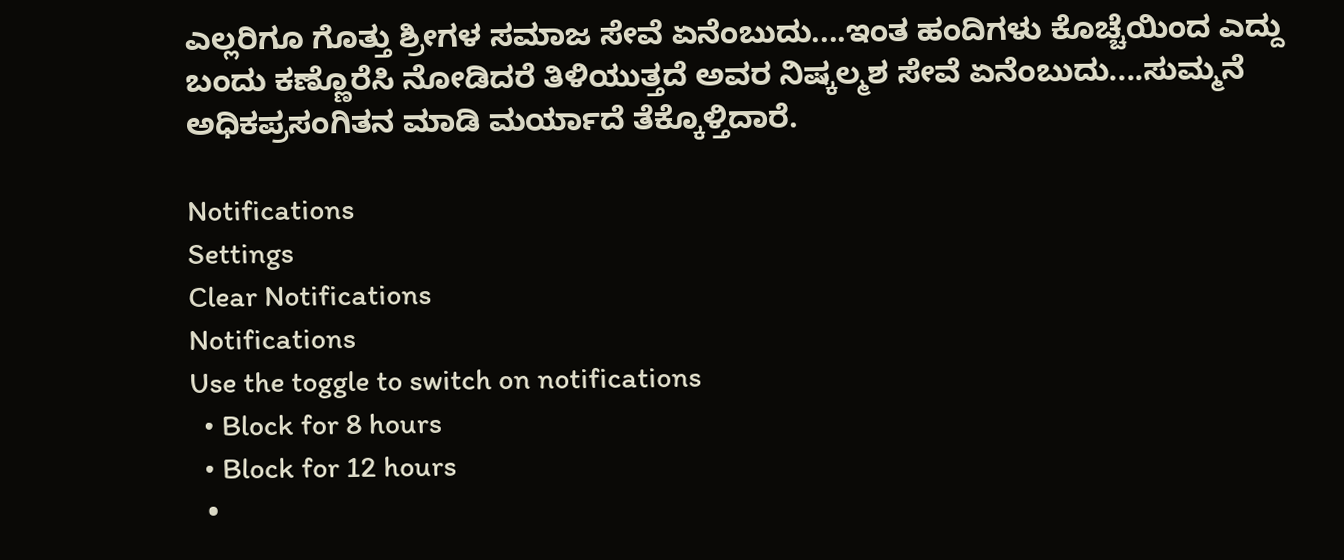ಎಲ್ಲರಿಗೂ ಗೊತ್ತು ಶ್ರೀಗಳ ಸಮಾಜ ಸೇವೆ ಏನೆಂಬುದು....ಇಂತ ಹಂದಿಗಳು ಕೊಚ್ಚೆಯಿಂದ ಎದ್ದು ಬಂದು ಕಣ್ಣೊರೆಸಿ ನೋಡಿದರೆ ತಿಳಿಯುತ್ತದೆ ಅವರ ನಿಷ್ಕಲ್ಮಶ ಸೇವೆ ಏನೆಂಬುದು....ಸುಮ್ಮನೆ ಅಧಿಕಪ್ರಸಂಗಿತನ ಮಾಡಿ ಮರ್ಯಾದೆ ತೆಕ್ಕೊಳ್ತಿದಾರೆ.

Notifications
Settings
Clear Notifications
Notifications
Use the toggle to switch on notifications
  • Block for 8 hours
  • Block for 12 hours
  •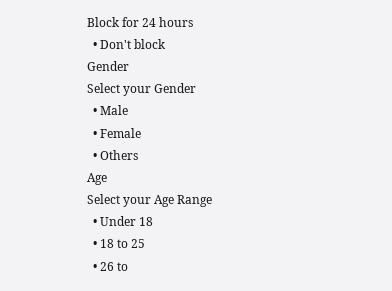Block for 24 hours
  • Don't block
Gender
Select your Gender
  • Male
  • Female
  • Others
Age
Select your Age Range
  • Under 18
  • 18 to 25
  • 26 to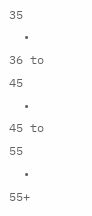35
  • 36 to 45
  • 45 to 55
  • 55+